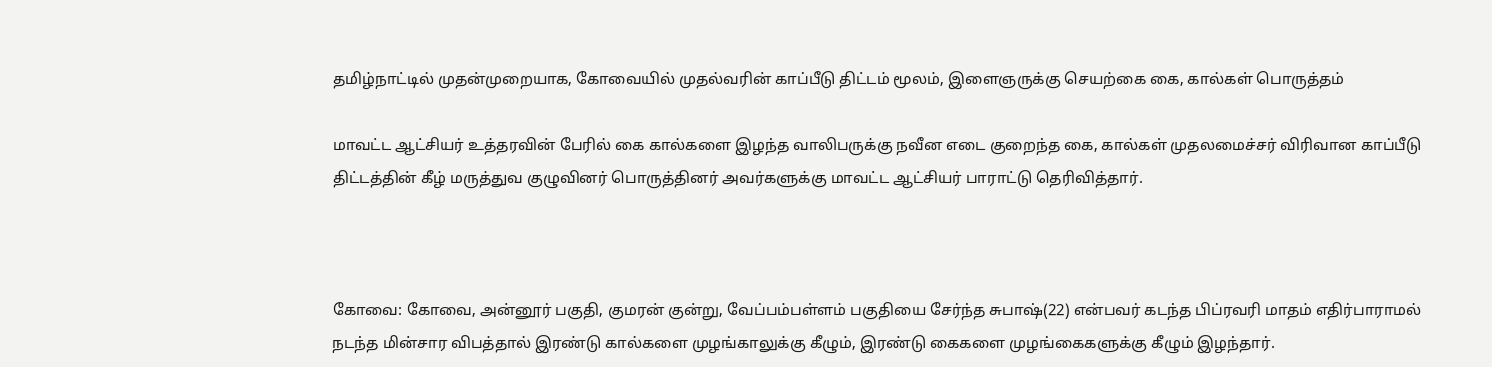தமிழ்நாட்டில் முதன்முறையாக, கோவையில் முதல்வரின் காப்பீடு திட்டம் மூலம், இளைஞருக்கு செயற்கை கை, கால்கள் பொருத்தம்

மாவட்ட ஆட்சியர் உத்தரவின் பேரில் கை கால்களை இழந்த வாலிபருக்கு நவீன எடை குறைந்த கை, கால்கள் முதலமைச்சர் விரிவான காப்பீடு திட்டத்தின் கீழ் மருத்துவ குழுவினர் பொருத்தினர் அவர்களுக்கு மாவட்ட ஆட்சியர் பாராட்டு தெரிவித்தார்.



கோவை: கோவை, அன்னூர் பகுதி, குமரன் குன்று, வேப்பம்பள்ளம் பகுதியை சேர்ந்த சுபாஷ்(22) என்பவர் கடந்த பிப்ரவரி மாதம் எதிர்பாராமல் நடந்த மின்சார விபத்தால் இரண்டு கால்களை முழங்காலுக்கு கீழும், இரண்டு கைகளை முழங்கைகளுக்கு கீழும் இழந்தார்.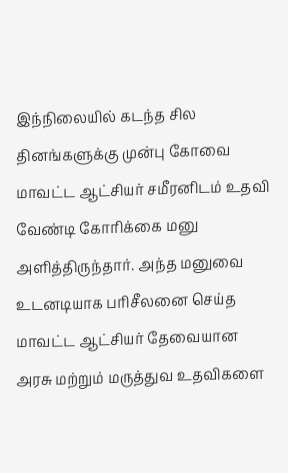இந்நிலையில் கடந்த சில தினங்களுக்கு முன்பு கோவை மாவட்ட ஆட்சியர் சமீரனிடம் உதவி வேண்டி கோரிக்கை மனு அளித்திருந்தார். அந்த மனுவை உடனடியாக பரிசீலனை செய்த மாவட்ட ஆட்சியர் தேவையான அரசு மற்றும் மருத்துவ உதவிகளை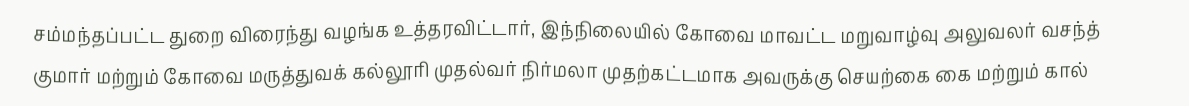சம்மந்தப்பட்ட துறை விரைந்து வழங்க உத்தரவிட்டார், இந்நிலையில் கோவை மாவட்ட மறுவாழ்வு அலுவலர் வசந்த் குமார் மற்றும் கோவை மருத்துவக் கல்லூரி முதல்வர் நிர்மலா முதற்கட்டமாக அவருக்கு செயற்கை கை மற்றும் கால்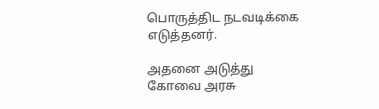பொருத்திட நடவடிக்கை எடுத்தனர்.

அதனை அடுத்து கோவை அரசு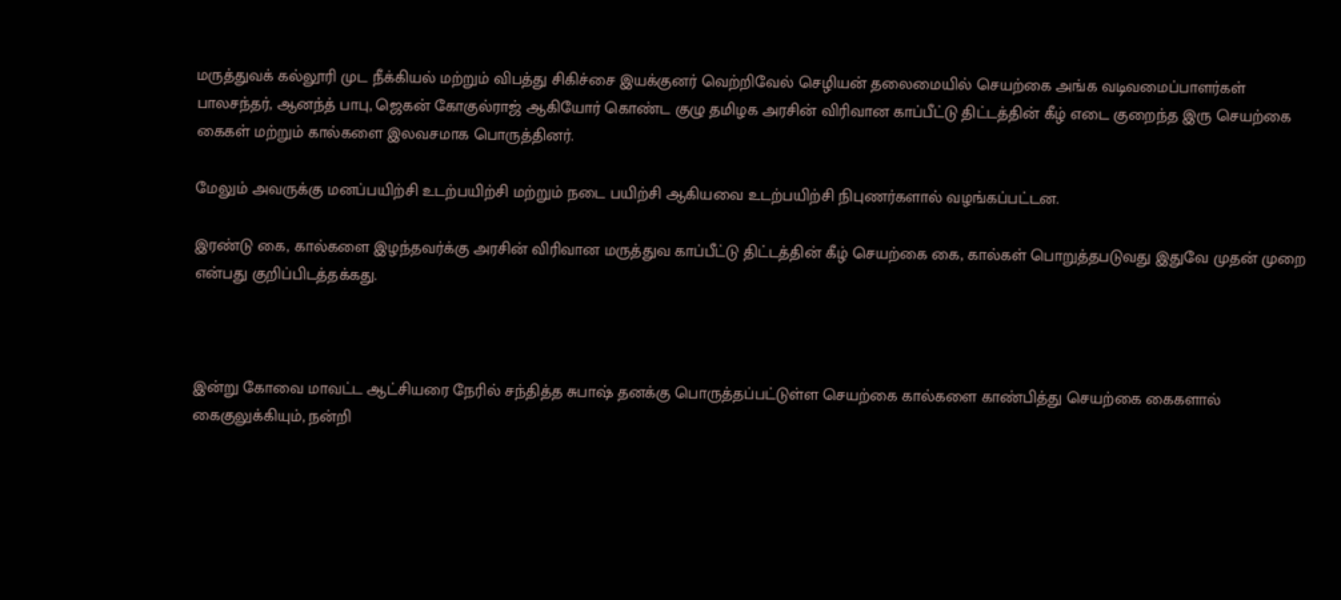மருத்துவக் கல்லூரி முட நீக்கியல் மற்றும் விபத்து சிகிச்சை இயக்குனர் வெற்றிவேல் செழியன் தலைமையில் செயற்கை அங்க வடிவமைப்பாளர்கள் பாலசந்தர், ஆனந்த் பாபு, ஜெகன் கோகுல்ராஜ் ஆகியோர் கொண்ட குழு தமிழக அரசின் விரிவான காப்பீட்டு திட்டத்தின் கீழ் எடை குறைந்த இரு செயற்கை கைகள் மற்றும் கால்களை இலவசமாக பொருத்தினர்.

மேலும் அவருக்கு மனப்பயிற்சி உடற்பயிற்சி மற்றும் நடை பயிற்சி ஆகியவை உடற்பயிற்சி நிபுணர்களால் வழங்கப்பட்டன.

இரண்டு கை, கால்களை இழந்தவர்க்கு அரசின் விரிவான மருத்துவ காப்பீட்டு திட்டத்தின் கீழ் செயற்கை கை, கால்கள் பொறுத்தபடுவது இதுவே முதன் முறை என்பது குறிப்பிடத்தக்கது.



இன்று கோவை மாவட்ட ஆட்சியரை நேரில் சந்தித்த சுபாஷ் தனக்கு பொருத்தப்பட்டுள்ள செயற்கை கால்களை காண்பித்து செயற்கை கைகளால் கைகுலுக்கியும், நன்றி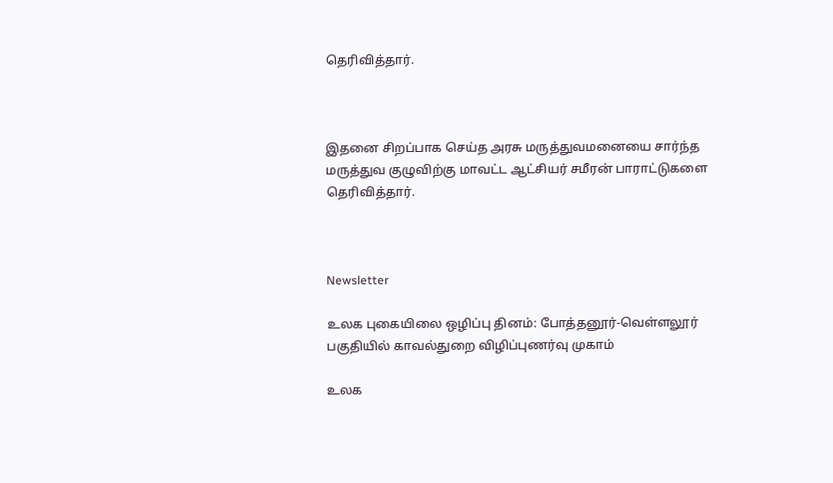தெரிவித்தார்.



இதனை சிறப்பாக செய்த அரசு மருத்துவமனையை சார்ந்த மருத்துவ குழுவிற்கு மாவட்ட ஆட்சியர் சமீரன் பாராட்டுகளை தெரிவித்தார்.



Newsletter

உலக புகையிலை ஒழிப்பு தினம்: போத்தனூர்-வெள்ளலூர் பகுதியில் காவல்துறை விழிப்புணர்வு முகாம்

உலக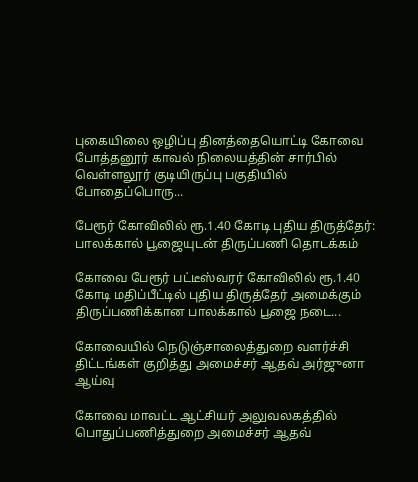புகையிலை ஒழிப்பு தினத்தையொட்டி கோவை போத்தனூர் காவல் நிலையத்தின் சார்பில் வெள்ளலூர் குடியிருப்பு பகுதியில் போதைப்பொரு...

பேரூர் கோவிலில் ரூ.1.40 கோடி புதிய திருத்தேர்: பாலக்கால் பூஜையுடன் திருப்பணி தொடக்கம்

கோவை பேரூர் பட்டீஸ்வரர் கோவிலில் ரூ.1.40 கோடி மதிப்பீட்டில் புதிய திருத்தேர் அமைக்கும் திருப்பணிக்கான பாலக்கால் பூஜை நடை...

கோவையில் நெடுஞ்சாலைத்துறை வளர்ச்சி திட்டங்கள் குறித்து அமைச்சர் ஆதவ் அர்ஜுனா ஆய்வு

கோவை மாவட்ட ஆட்சியர் அலுவலகத்தில் பொதுப்பணித்துறை அமைச்சர் ஆதவ்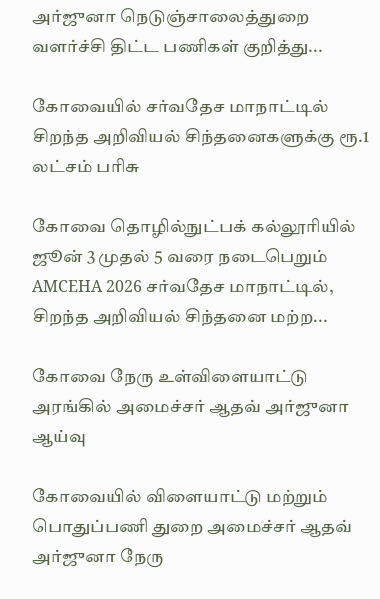அர்ஜுனா நெடுஞ்சாலைத்துறை வளர்ச்சி திட்ட பணிகள் குறித்து...

கோவையில் சர்வதேச மாநாட்டில் சிறந்த அறிவியல் சிந்தனைகளுக்கு ரூ.1 லட்சம் பரிசு

கோவை தொழில்நுட்பக் கல்லூரியில் ஜூன் 3 முதல் 5 வரை நடைபெறும் AMCEHA 2026 சர்வதேச மாநாட்டில், சிறந்த அறிவியல் சிந்தனை மற்ற...

கோவை நேரு உள்விளையாட்டு அரங்கில் அமைச்சர் ஆதவ் அர்ஜுனா ஆய்வு

கோவையில் விளையாட்டு மற்றும் பொதுப்பணி துறை அமைச்சர் ஆதவ் அர்ஜுனா நேரு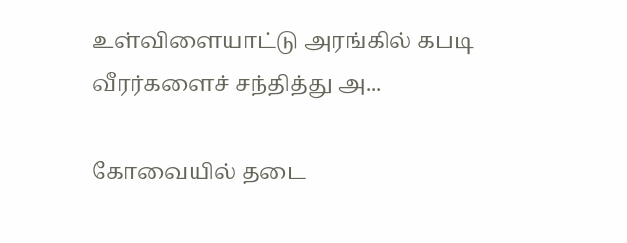உள்விளையாட்டு அரங்கில் கபடி வீரர்களைச் சந்தித்து அ...

கோவையில் தடை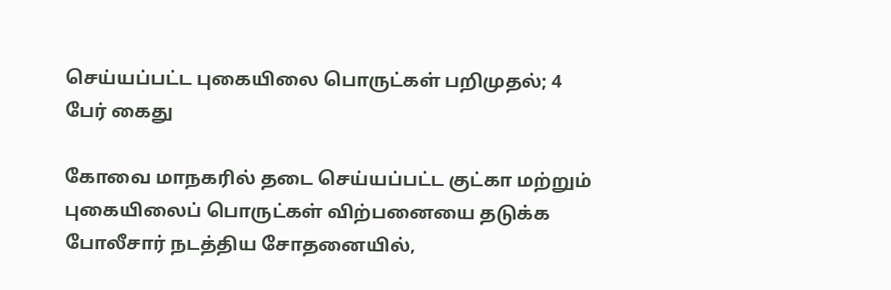செய்யப்பட்ட புகையிலை பொருட்கள் பறிமுதல்; 4 பேர் கைது

கோவை மாநகரில் தடை செய்யப்பட்ட குட்கா மற்றும் புகையிலைப் பொருட்கள் விற்பனையை தடுக்க போலீசார் நடத்திய சோதனையில்,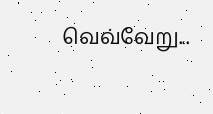வெவ்வேறு...